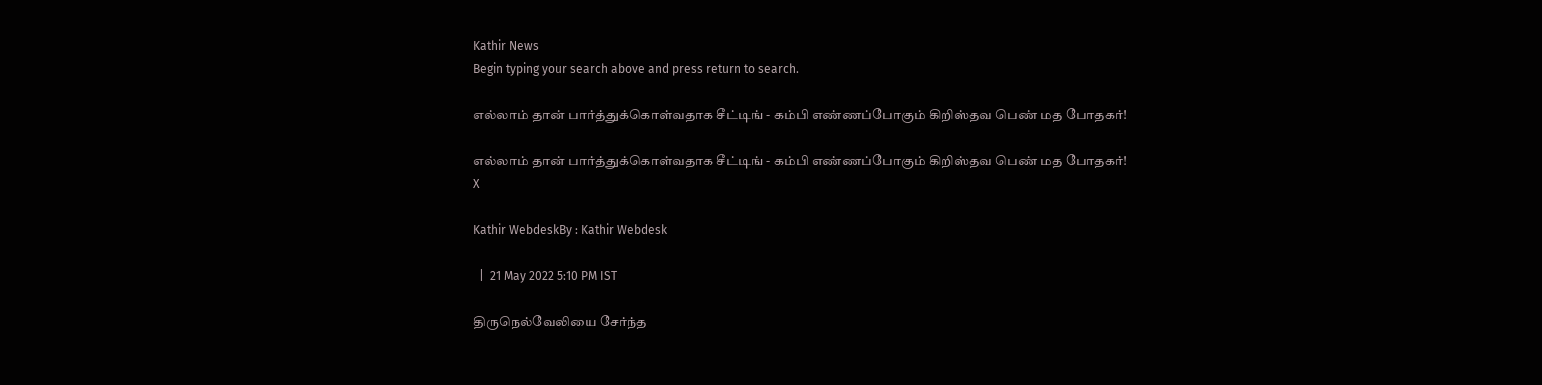Kathir News
Begin typing your search above and press return to search.

எல்லாம் தான் பார்த்துக்கொள்வதாக சீட்டிங் - கம்பி எண்ணப்போகும் கிறிஸ்தவ பெண் மத போதகர்!

எல்லாம் தான் பார்த்துக்கொள்வதாக சீட்டிங் - கம்பி எண்ணப்போகும் கிறிஸ்தவ பெண் மத போதகர்!
X

Kathir WebdeskBy : Kathir Webdesk

  |  21 May 2022 5:10 PM IST

திருநெல்வேலியை சேர்ந்த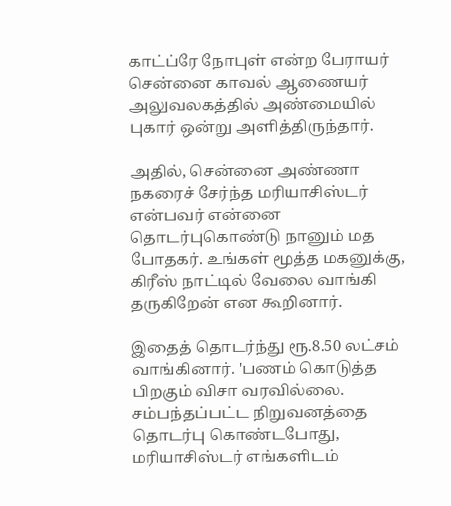காட்ப்ரே நோபுள் என்ற பேராயர் சென்னை காவல் ஆணையர் அலுவலகத்தில் அண்மையில் புகார் ஒன்று அளித்திருந்தார்.

அதில், சென்னை அண்ணா நகரைச் சேர்ந்த மரியாசிஸ்டர் என்பவர் என்னை தொடர்புகொண்டு நானும் மத போதகர். உங்கள் மூத்த மகனுக்கு, கிரீஸ் நாட்டில் வேலை வாங்கி தருகிறேன் என கூறினார்.

இதைத் தொடர்ந்து ரூ.8.50 லட்சம் வாங்கினார். 'பணம் கொடுத்த பிறகும் விசா வரவில்லை. சம்பந்தப்பட்ட நிறுவனத்தை தொடர்பு கொண்டபோது, மரியாசிஸ்டர் எங்களிடம்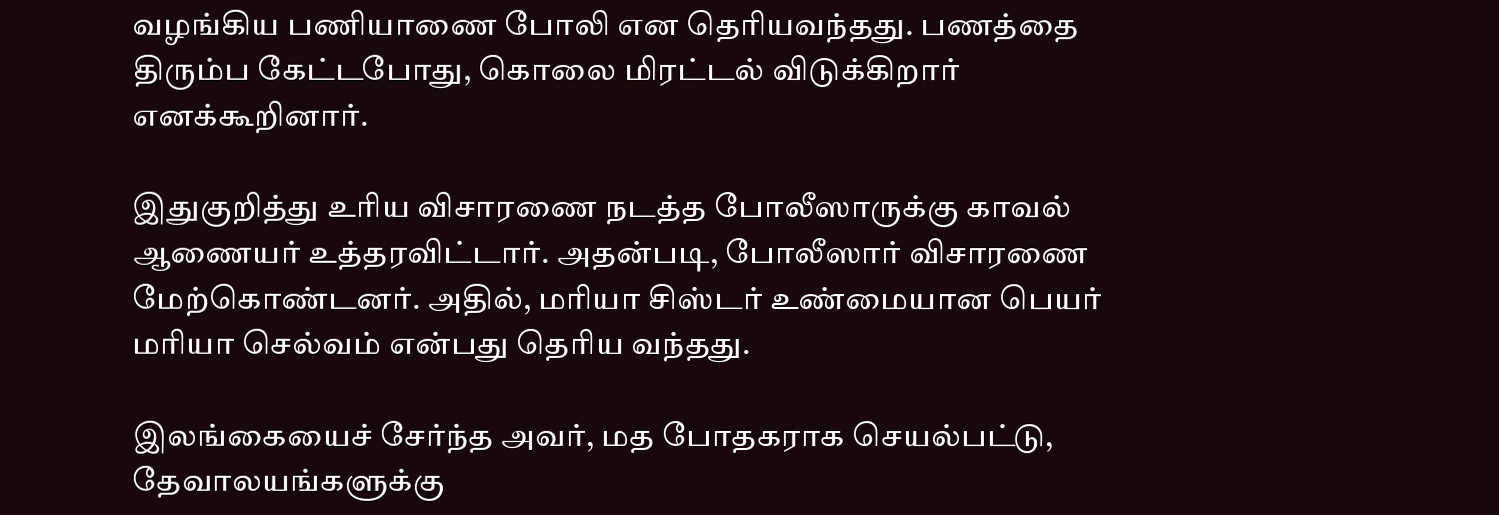வழங்கிய பணியாணை போலி என தெரியவந்தது. பணத்தை திரும்ப கேட்டபோது, கொலை மிரட்டல் விடுக்கிறார் எனக்கூறினார்.

இதுகுறித்து உரிய விசாரணை நடத்த போலீஸாருக்கு காவல் ஆணையர் உத்தரவிட்டார். அதன்படி, போலீஸார் விசாரணை மேற்கொண்டனர். அதில், மரியா சிஸ்டர் உண்மையான பெயர் மரியா செல்வம் என்பது தெரிய வந்தது.

இலங்கையைச் சேர்ந்த அவர், மத போதகராக செயல்பட்டு, தேவாலயங்களுக்கு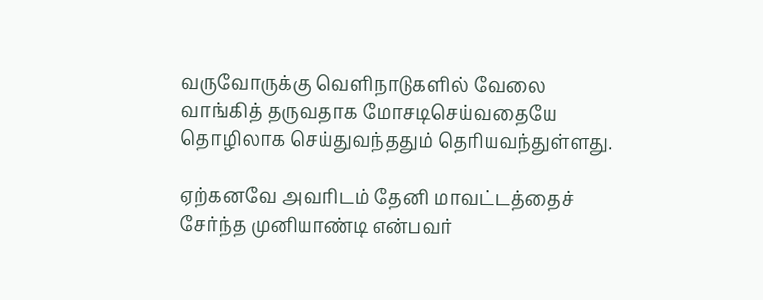வருவோருக்கு வெளிநாடுகளில் வேலை வாங்கித் தருவதாக மோசடிசெய்வதையே தொழிலாக செய்துவந்ததும் தெரியவந்துள்ளது.

ஏற்கனவே அவரிடம் தேனி மாவட்டத்தைச் சேர்ந்த முனியாண்டி என்பவர்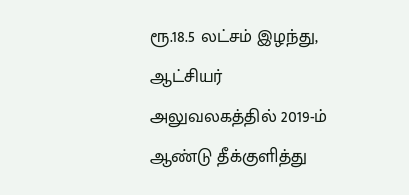ரூ.18.5 லட்சம் இழந்து, ஆட்சியர் அலுவலகத்தில் 2019-ம் ஆண்டு தீக்குளித்து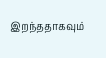இறந்ததாகவும்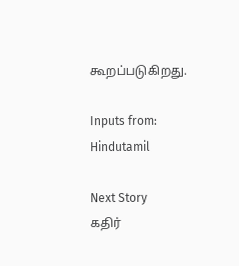கூறப்படுகிறது.

Inputs from: Hindutamil

Next Story
கதிர்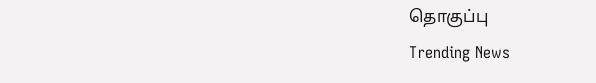தொகுப்பு
Trending News